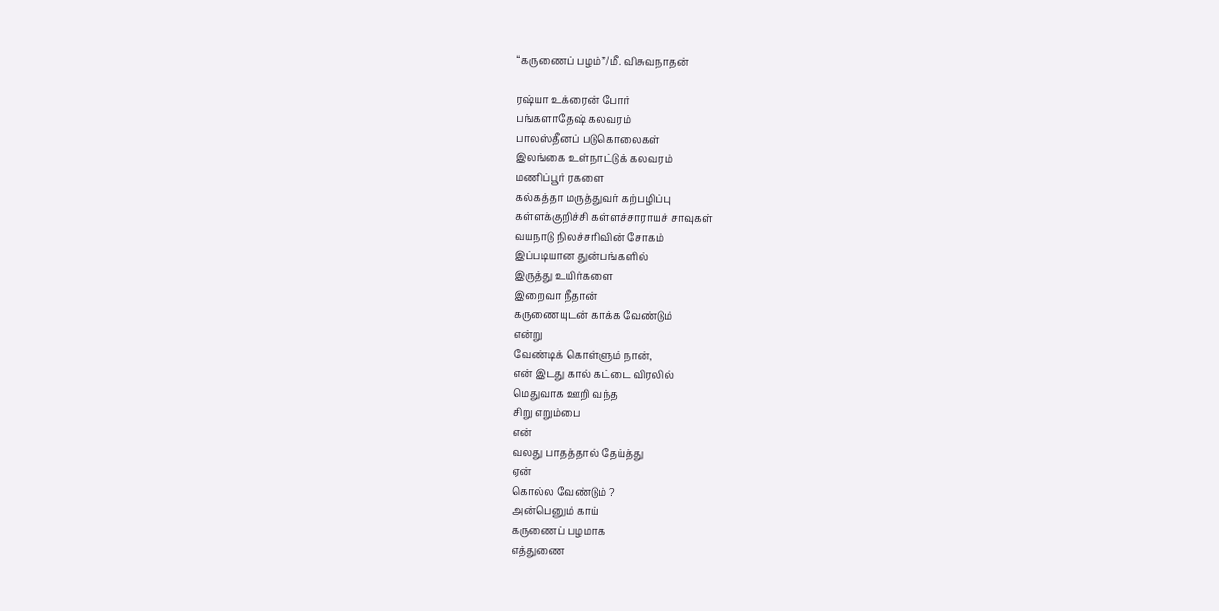“கருணைப் பழம்”/மீ. விசுவநாதன்

ரஷ்யா உக்ரைன் போர்
பங்களாதேஷ் கலவரம்
பாலஸ்தீனப் படுகொலைகள்
இலங்கை உள்நாட்டுக் கலவரம்
மணிப்பூர் ரகளை
கல்கத்தா மருத்துவர் கற்பழிப்பு
கள்ளக்குறிச்சி கள்ளச்சாராயச் சாவுகள்
வயநாடு நிலச்சரிவின் சோகம்
இப்படியான துன்பங்களில்
இருத்து உயிர்களை
இறைவா நீதான்
கருணையுடன் காக்க வேண்டும்
என்று
வேண்டிக் கொள்ளும் நான்,
என் இடது கால் கட்டை விரலில்
மெதுவாக ஊறி வந்த
சிறு எறும்பை
என்
வலது பாதத்தால் தேய்த்து
ஏன்
கொல்ல வேண்டும் ?
அன்பெனும் காய்
கருணைப் பழமாக
எத்துணை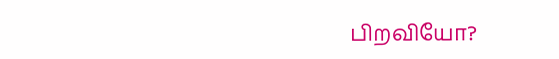பிறவியோ?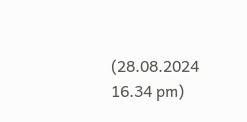(28.08.2024 16.34 pm)